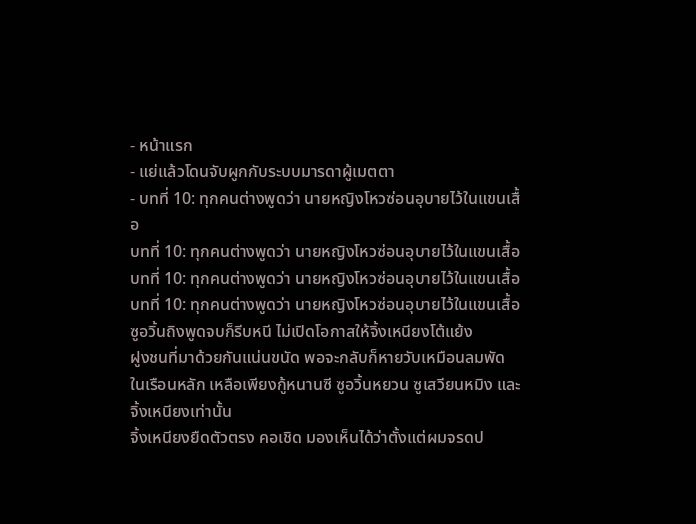- หน้าแรก
- แย่แล้วโดนจับผูกกับระบบมารดาผู้เมตตา
- บทที่ 10: ทุกคนต่างพูดว่า นายหญิงโหวซ่อนอุบายไว้ในแขนเสื้อ
บทที่ 10: ทุกคนต่างพูดว่า นายหญิงโหวซ่อนอุบายไว้ในแขนเสื้อ
บทที่ 10: ทุกคนต่างพูดว่า นายหญิงโหวซ่อนอุบายไว้ในแขนเสื้อ
บทที่ 10: ทุกคนต่างพูดว่า นายหญิงโหวซ่อนอุบายไว้ในแขนเสื้อ
ซูอวิ้นถิงพูดจบก็รีบหนี ไม่เปิดโอกาสให้จิ้งเหนียงโต้แย้ง
ฝูงชนที่มาด้วยกันแน่นขนัด พอจะกลับก็หายวับเหมือนลมพัด
ในเรือนหลัก เหลือเพียงกู้หนานซี ซูอวิ้นหยวน ซูเสวียนหมิง และจิ้งเหนียงเท่านั้น
จิ้งเหนียงยืดตัวตรง คอเชิด มองเห็นได้ว่าตั้งแต่ผมจรดป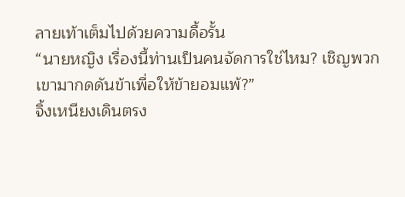ลายเท้าเต็มไปด้วยความดื้อรั้น
“นายหญิง เรื่องนี้ท่านเป็นคนจัดการใช่ไหม? เชิญพวกเขามากดดันข้าเพื่อให้ข้ายอมแพ้?”
จิ้งเหนียงเดินตรง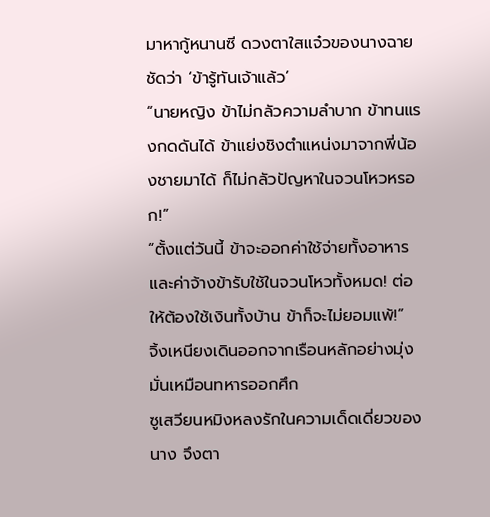มาหากู้หนานซี ดวงตาใสแจ๋วของนางฉายชัดว่า ‘ข้ารู้ทันเจ้าแล้ว’
“นายหญิง ข้าไม่กลัวความลำบาก ข้าทนแรงกดดันได้ ข้าแย่งชิงตำแหน่งมาจากพี่น้องชายมาได้ ก็ไม่กลัวปัญหาในจวนโหวหรอก!”
“ตั้งแต่วันนี้ ข้าจะออกค่าใช้จ่ายทั้งอาหารและค่าจ้างข้ารับใช้ในจวนโหวทั้งหมด! ต่อให้ต้องใช้เงินทั้งบ้าน ข้าก็จะไม่ยอมแพ้!”
จิ้งเหนียงเดินออกจากเรือนหลักอย่างมุ่งมั่นเหมือนทหารออกศึก
ซูเสวียนหมิงหลงรักในความเด็ดเดี่ยวของนาง จึงตา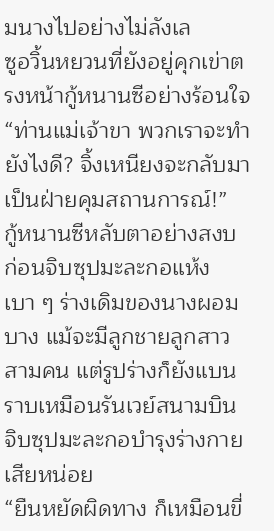มนางไปอย่างไม่ลังเล
ซูอวิ้นหยวนที่ยังอยู่คุกเข่าตรงหน้ากู้หนานซีอย่างร้อนใจ “ท่านแม่เจ้าขา พวกเราจะทำยังไงดี? จิ้งเหนียงจะกลับมาเป็นฝ่ายคุมสถานการณ์!”
กู้หนานซีหลับตาอย่างสงบ ก่อนจิบซุปมะละกอแห้งเบา ๆ ร่างเดิมของนางผอมบาง แม้จะมีลูกชายลูกสาวสามคน แต่รูปร่างก็ยังแบนราบเหมือนรันเวย์สนามบิน
จิบซุปมะละกอบำรุงร่างกายเสียหน่อย
“ยืนหยัดผิดทาง ก็เหมือนขี่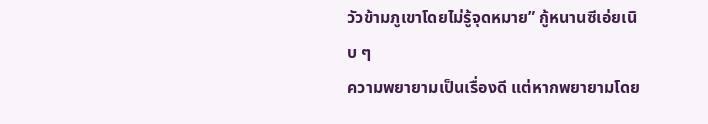วัวข้ามภูเขาโดยไม่รู้จุดหมาย” กู้หนานซีเอ่ยเนิบ ๆ
ความพยายามเป็นเรื่องดี แต่หากพยายามโดย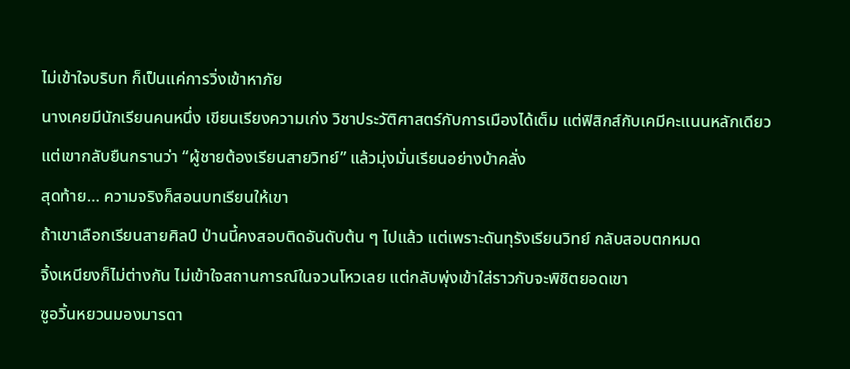ไม่เข้าใจบริบท ก็เป็นแค่การวิ่งเข้าหาภัย
นางเคยมีนักเรียนคนหนึ่ง เขียนเรียงความเก่ง วิชาประวัติศาสตร์กับการเมืองได้เต็ม แต่ฟิสิกส์กับเคมีคะแนนหลักเดียว
แต่เขากลับยืนกรานว่า “ผู้ชายต้องเรียนสายวิทย์” แล้วมุ่งมั่นเรียนอย่างบ้าคลั่ง
สุดท้าย… ความจริงก็สอนบทเรียนให้เขา
ถ้าเขาเลือกเรียนสายศิลป์ ป่านนี้คงสอบติดอันดับต้น ๆ ไปแล้ว แต่เพราะดันทุรังเรียนวิทย์ กลับสอบตกหมด
จิ้งเหนียงก็ไม่ต่างกัน ไม่เข้าใจสถานการณ์ในจวนโหวเลย แต่กลับพุ่งเข้าใส่ราวกับจะพิชิตยอดเขา
ซูอวิ้นหยวนมองมารดา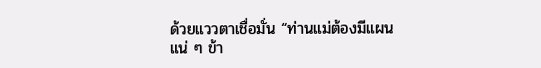ด้วยแววตาเชื่อมั่น “ท่านแม่ต้องมีแผนแน่ ๆ ข้า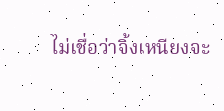ไม่เชื่อว่าจิ้งเหนียงจะ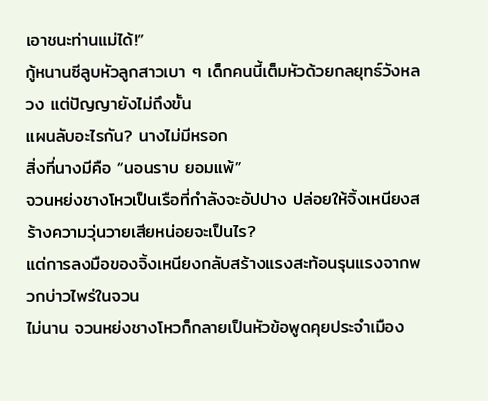เอาชนะท่านแม่ได้!”
กู้หนานซีลูบหัวลูกสาวเบา ๆ เด็กคนนี้เต็มหัวด้วยกลยุทธ์วังหลวง แต่ปัญญายังไม่ถึงขั้น
แผนลับอะไรกัน? นางไม่มีหรอก
สิ่งที่นางมีคือ “นอนราบ ยอมแพ้”
จวนหย่งชางโหวเป็นเรือที่กำลังจะอัปปาง ปล่อยให้จิ้งเหนียงสร้างความวุ่นวายเสียหน่อยจะเป็นไร?
แต่การลงมือของจิ้งเหนียงกลับสร้างแรงสะท้อนรุนแรงจากพวกบ่าวไพร่ในจวน
ไม่นาน จวนหย่งชางโหวก็กลายเป็นหัวข้อพูดคุยประจำเมือง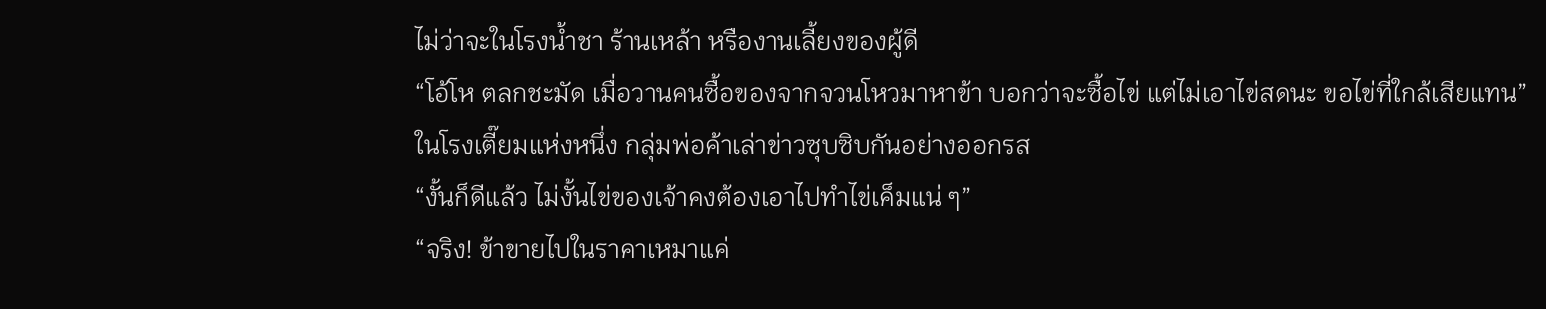ไม่ว่าจะในโรงน้ำชา ร้านเหล้า หรืองานเลี้ยงของผู้ดี
“โอ้โห ตลกชะมัด เมื่อวานคนซื้อของจากจวนโหวมาหาข้า บอกว่าจะซื้อไข่ แต่ไม่เอาไข่สดนะ ขอไข่ที่ใกล้เสียแทน”
ในโรงเตี๊ยมแห่งหนึ่ง กลุ่มพ่อค้าเล่าข่าวซุบซิบกันอย่างออกรส
“งั้นก็ดีแล้ว ไม่งั้นไข่ของเจ้าคงต้องเอาไปทำไข่เค็มแน่ ๆ”
“จริง! ข้าขายไปในราคาเหมาแค่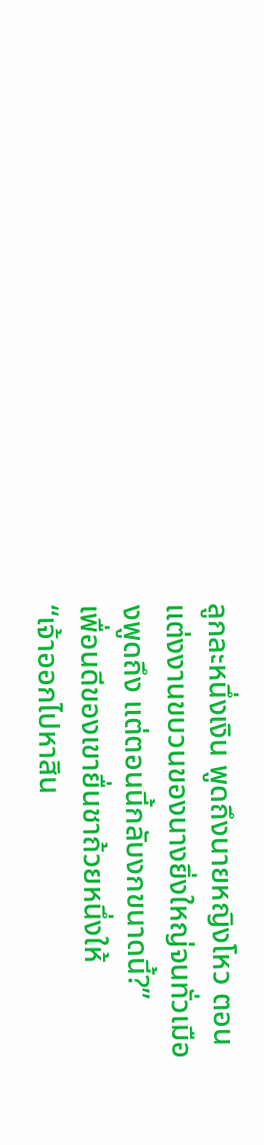ลูกละหนึ่งเงิน พูดถึงนายหญิงโหว ตอนแต่งงานขบวนของนางยิ่งใหญ่จนทั่วเมืองพูดถึง แต่ตอนนี้กลับงกขนาดนี้?”
เพื่อนดีของเขายื่นชาถ้วยหนึ่งให้
“เจ้าออกไปหาสิน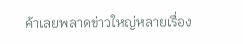ค้าเลยพลาดข่าวใหญ่หลายเรื่อง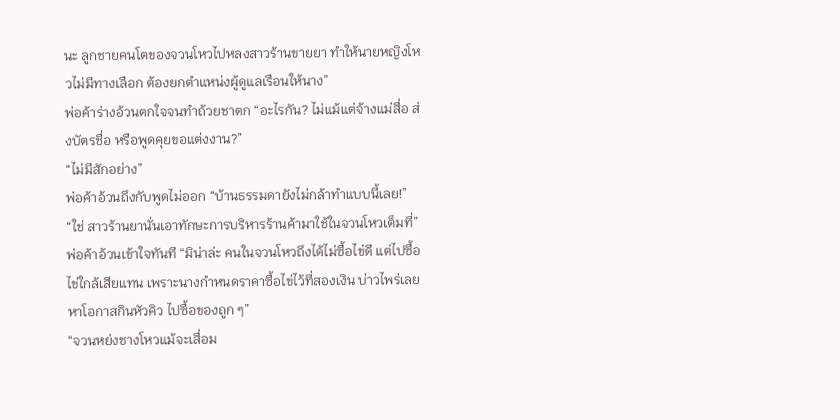นะ ลูกชายคนโตของจวนโหวไปหลงสาวร้านขายยา ทำให้นายหญิงโหวไม่มีทางเลือก ต้องยกตำแหน่งผู้ดูแลเรือนให้นาง”
พ่อค้าร่างอ้วนตกใจจนทำถ้วยชาตก “อะไรกัน? ไม่แม้แต่จ้างแม่สื่อ ส่งบัตรชื่อ หรือพูดคุยขอแต่งงาน?”
“ไม่มีสักอย่าง”
พ่อค้าอ้วนถึงกับพูดไม่ออก “บ้านธรรมดายังไม่กล้าทำแบบนี้เลย!”
“ใช่ สาวร้านยานั่นเอาทักษะการบริหารร้านค้ามาใช้ในจวนโหวเต็มที่”
พ่อค้าอ้วนเข้าใจทันที “มิน่าล่ะ คนในจวนโหวถึงได้ไม่ซื้อไข่ดี แต่ไปซื้อไข่ใกล้เสียแทน เพราะนางกำหนดราคาซื้อไข่ไว้ที่สองเงิน บ่าวไพร่เลยหาโอกาสกินหัวคิว ไปซื้อของถูก ๆ”
“จวนหย่งชางโหวแม้จะเสื่อม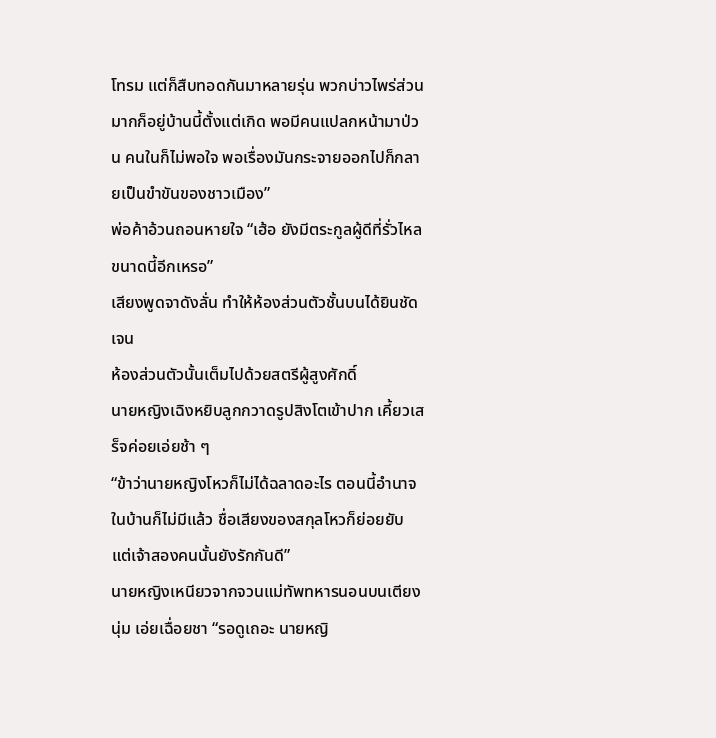โทรม แต่ก็สืบทอดกันมาหลายรุ่น พวกบ่าวไพร่ส่วนมากก็อยู่บ้านนี้ตั้งแต่เกิด พอมีคนแปลกหน้ามาป่วน คนในก็ไม่พอใจ พอเรื่องมันกระจายออกไปก็กลายเป็นขำขันของชาวเมือง”
พ่อค้าอ้วนถอนหายใจ “เฮ้อ ยังมีตระกูลผู้ดีที่รั่วไหลขนาดนี้อีกเหรอ”
เสียงพูดจาดังลั่น ทำให้ห้องส่วนตัวชั้นบนได้ยินชัดเจน
ห้องส่วนตัวนั้นเต็มไปด้วยสตรีผู้สูงศักดิ์
นายหญิงเฉิงหยิบลูกกวาดรูปสิงโตเข้าปาก เคี้ยวเสร็จค่อยเอ่ยช้า ๆ
“ข้าว่านายหญิงโหวก็ไม่ได้ฉลาดอะไร ตอนนี้อำนาจในบ้านก็ไม่มีแล้ว ชื่อเสียงของสกุลโหวก็ย่อยยับ แต่เจ้าสองคนนั้นยังรักกันดี”
นายหญิงเหนียวจากจวนแม่ทัพทหารนอนบนเตียงนุ่ม เอ่ยเฉื่อยชา “รอดูเถอะ นายหญิ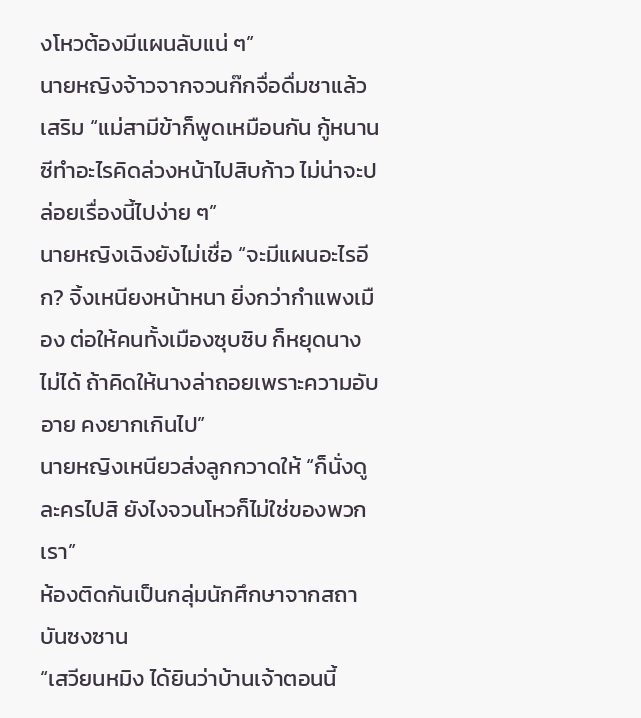งโหวต้องมีแผนลับแน่ ๆ”
นายหญิงจ้าวจากจวนก๊กจื่อดื่มชาแล้วเสริม “แม่สามีข้าก็พูดเหมือนกัน กู้หนานซีทำอะไรคิดล่วงหน้าไปสิบก้าว ไม่น่าจะปล่อยเรื่องนี้ไปง่าย ๆ”
นายหญิงเฉิงยังไม่เชื่อ “จะมีแผนอะไรอีก? จิ้งเหนียงหน้าหนา ยิ่งกว่ากำแพงเมือง ต่อให้คนทั้งเมืองซุบซิบ ก็หยุดนางไม่ได้ ถ้าคิดให้นางล่าถอยเพราะความอับอาย คงยากเกินไป”
นายหญิงเหนียวส่งลูกกวาดให้ “ก็นั่งดูละครไปสิ ยังไงจวนโหวก็ไม่ใช่ของพวกเรา”
ห้องติดกันเป็นกลุ่มนักศึกษาจากสถาบันซงซาน
“เสวียนหมิง ได้ยินว่าบ้านเจ้าตอนนี้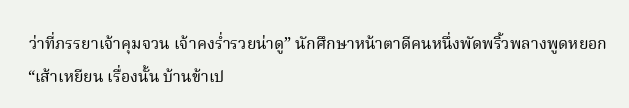ว่าที่ภรรยาเจ้าคุมจวน เจ้าคงร่ำรวยน่าดู” นักศึกษาหน้าตาดีคนหนึ่งพัดพริ้วพลางพูดหยอก
“เส้าเหยียน เรื่องนั้น บ้านข้าเป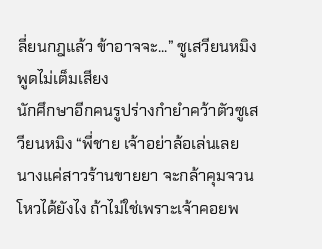ลี่ยนกฎแล้ว ข้าอาจจะ...” ซูเสวียนหมิงพูดไม่เต็มเสียง
นักศึกษาอีกคนรูปร่างกำยำคว้าตัวซูเสวียนหมิง “พี่ชาย เจ้าอย่าล้อเล่นเลย นางแค่สาวร้านขายยา จะกล้าคุมจวนโหวได้ยังไง ถ้าไม่ใช่เพราะเจ้าคอยพ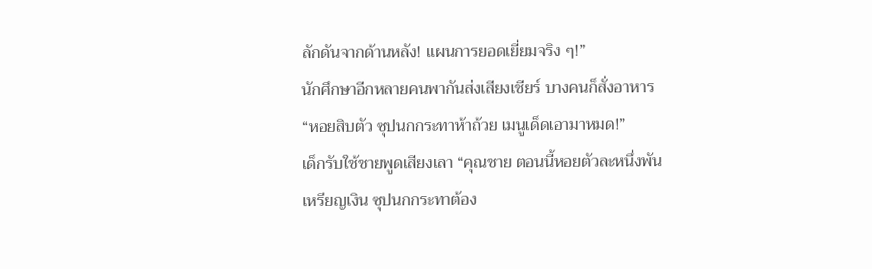ลักดันจากด้านหลัง! แผนการยอดเยี่ยมจริง ๆ!”
นักศึกษาอีกหลายคนพากันส่งเสียงเชียร์ บางคนก็สั่งอาหาร “หอยสิบตัว ซุปนกกระทาห้าถ้วย เมนูเด็ดเอามาหมด!”
เด็กรับใช้ชายพูดเสียงเลา “คุณชาย ตอนนี้หอยตัวละหนึ่งพันเหรียญเงิน ซุปนกกระทาต้อง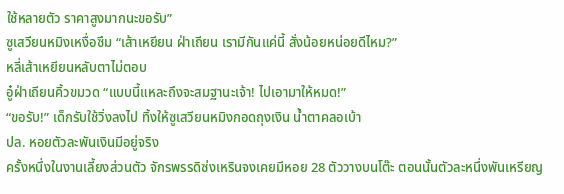ใช้หลายตัว ราคาสูงมากนะขอรับ”
ซูเสวียนหมิงเหงื่อซึม “เส้าเหยียน ฝ่าเถียน เรามีกันแค่นี้ สั่งน้อยหน่อยดีไหม?”
หลี่เส้าเหยียนหลับตาไม่ตอบ
อู๋ฝ่าเถียนคิ้วขมวด “แบบนี้แหละถึงจะสมฐานะเจ้า! ไปเอามาให้หมด!”
“ขอรับ!” เด็กรับใช้วิ่งลงไป ทิ้งให้ซูเสวียนหมิงกอดถุงเงิน น้ำตาคลอเบ้า
ปล. หอยตัวละพันเงินมีอยู่จริง
ครั้งหนึ่งในงานเลี้ยงส่วนตัว จักรพรรดิซ่งเหรินจงเคยมีหอย 28 ตัววางบนโต๊ะ ตอนนั้นตัวละหนึ่งพันเหรียญ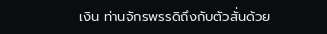เงิน ท่านจักรพรรดิถึงกับตัวสั่นด้วย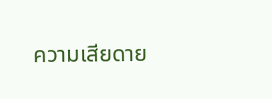ความเสียดาย